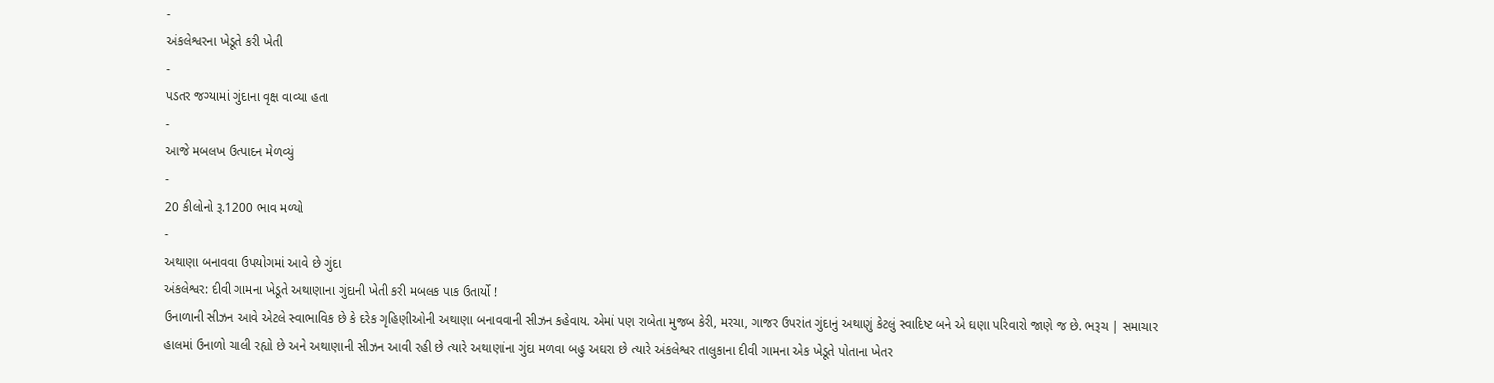-
અંકલેશ્વરના ખેડૂતે કરી ખેતી
-
પડતર જગ્યામાં ગુંદાના વૃક્ષ વાવ્યા હતા
-
આજે મબલખ ઉત્પાદન મેળવ્યું
-
20 કીલોનો રૂ.1200 ભાવ મળ્યો
-
અથાણા બનાવવા ઉપયોગમાં આવે છે ગુંદા
અંકલેશ્વર: દીવી ગામના ખેડૂતે અથાણાના ગુંદાની ખેતી કરી મબલક પાક ઉતાર્યો !
ઉનાળાની સીઝન આવે એટલે સ્વાભાવિક છે કે દરેક ગૃહિણીઓની અથાણા બનાવવાની સીઝન કહેવાય. એમાં પણ રાબેતા મુજબ કેરી, મરચા, ગાજર ઉપરાંત ગુંદાનું અથાણું કેટલું સ્વાદિષ્ટ બને એ ઘણા પરિવારો જાણે જ છે. ભરૂચ | સમાચાર
હાલમાં ઉનાળો ચાલી રહ્યો છે અને અથાણાની સીઝન આવી રહી છે ત્યારે અથાણાંના ગુંદા મળવા બહુ અઘરા છે ત્યારે અંકલેશ્વર તાલુકાના દીવી ગામના એક ખેડૂતે પોતાના ખેતર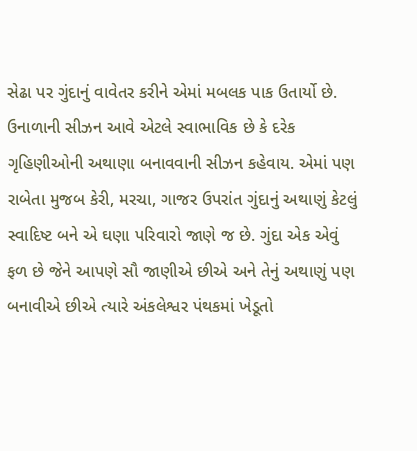સેઢા પર ગુંદાનું વાવેતર કરીને એમાં મબલક પાક ઉતાર્યો છે.
ઉનાળાની સીઝન આવે એટલે સ્વાભાવિક છે કે દરેક ગૃહિણીઓની અથાણા બનાવવાની સીઝન કહેવાય. એમાં પણ રાબેતા મુજબ કેરી, મરચા, ગાજર ઉપરાંત ગુંદાનું અથાણું કેટલું સ્વાદિષ્ટ બને એ ઘણા પરિવારો જાણે જ છે. ગુંદા એક એવું ફળ છે જેને આપણે સૌ જાણીએ છીએ અને તેનું અથાણું પણ બનાવીએ છીએ ત્યારે અંકલેશ્વર પંથકમાં ખેડૂતો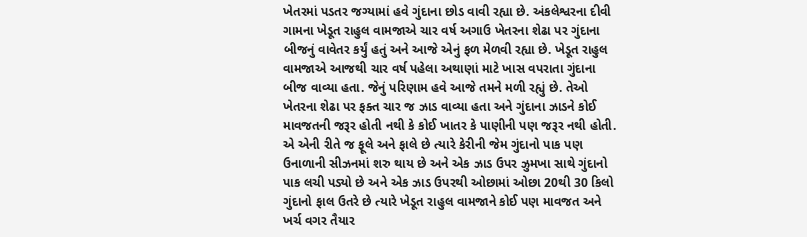ખેતરમાં પડતર જગ્યામાં હવે ગુંદાના છોડ વાવી રહ્યા છે. અંકલેશ્વરના દીવી ગામના ખેડૂત રાહુલ વામજાએ ચાર વર્ષ અગાઉ ખેતરના શેઢા પર ગુંદાના બીજનું વાવેતર કર્યું હતું અને આજે એનું ફળ મેળવી રહ્યા છે. ખેડૂત રાહુલ વામજાએ આજથી ચાર વર્ષ પહેલા અથાણાં માટે ખાસ વપરાતા ગુંદાના બીજ વાવ્યા હતા. જેનું પરિણામ હવે આજે તમને મળી રહ્યું છે. તેઓ ખેતરના શેઢા પર ફક્ત ચાર જ ઝાડ વાવ્યા હતા અને ગુંદાના ઝાડને કોઈ માવજતની જરૂર હોતી નથી કે કોઈ ખાતર કે પાણીની પણ જરૂર નથી હોતી. એ એની રીતે જ ફૂલે અને ફાલે છે ત્યારે કેરીની જેમ ગુંદાનો પાક પણ ઉનાળાની સીઝનમાં શરુ થાય છે અને એક ઝાડ ઉપર ઝુમખા સાથે ગુંદાનો પાક લચી પડ્યો છે અને એક ઝાડ ઉપરથી ઓછામાં ઓછા 20થી 30 કિલો ગુંદાનો ફાલ ઉતરે છે ત્યારે ખેડૂત રાહુલ વામજાને કોઈ પણ માવજત અને ખર્ચ વગર તૈયાર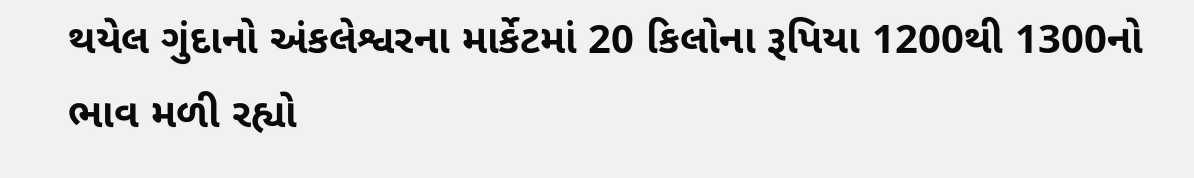થયેલ ગુંદાનો અંકલેશ્વરના માર્કેટમાં 20 કિલોના રૂપિયા 1200થી 1300નો ભાવ મળી રહ્યો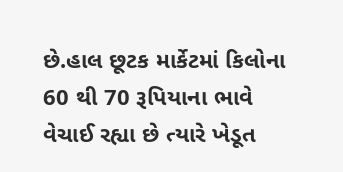છે.હાલ છૂટક માર્કેટમાં કિલોના 60 થી 70 રૂપિયાના ભાવે વેચાઈ રહ્યા છે ત્યારે ખેડૂત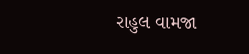રાહુલ વામજા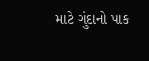માટે ગુંદાનો પાક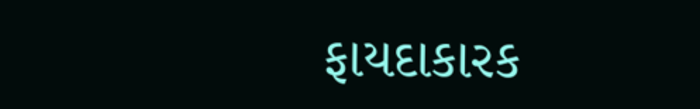ફાયદાકારક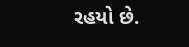રહયો છે.